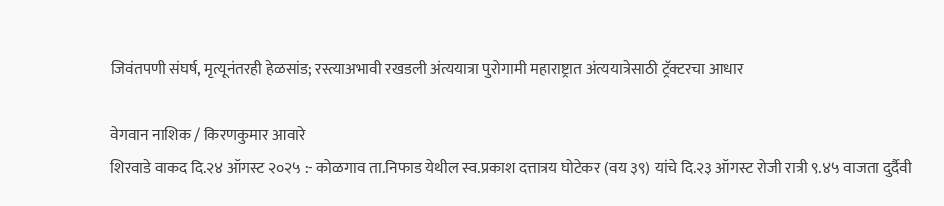जिवंतपणी संघर्ष, मृत्यूनंतरही हेळसांड; रस्त्याअभावी रखडली अंत्ययात्रा पुरोगामी महाराष्ट्रात अंत्ययात्रेसाठी ट्रॅक्टरचा आधार

वेगवान नाशिक / किरणकुमार आवारे
शिरवाडे वाकद दि.२४ ऑगस्ट २०२५ :- कोळगाव ता.निफाड येथील स्व.प्रकाश दत्तात्रय घोटेकर (वय ३९) यांचे दि.२३ ऑगस्ट रोजी रात्री ९.४५ वाजता दुर्दैवी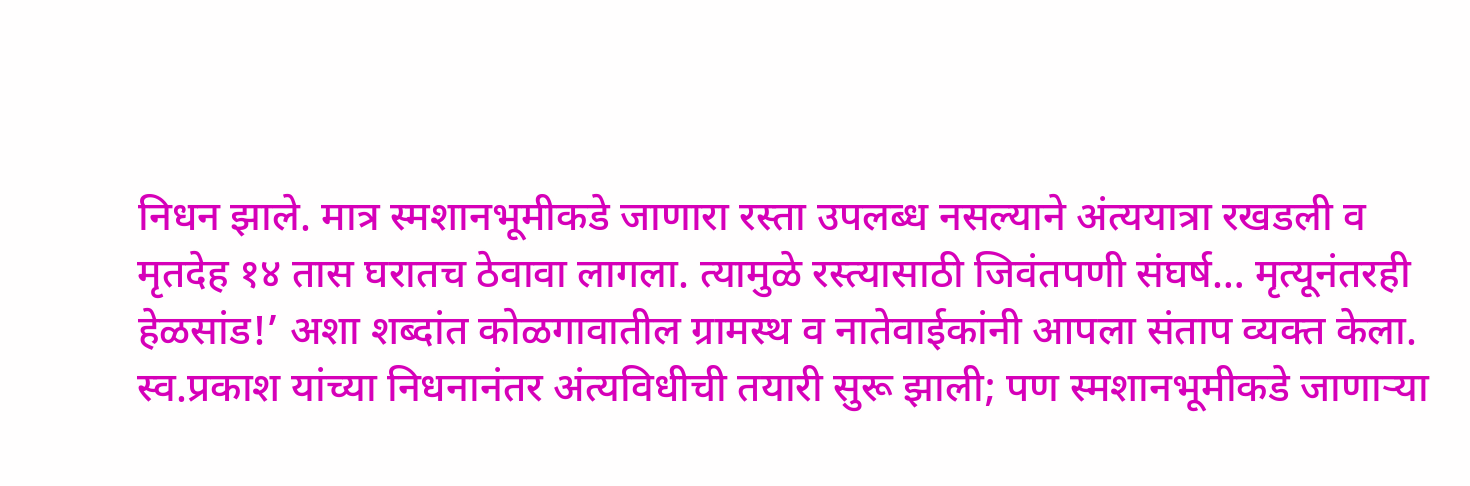निधन झाले. मात्र स्मशानभूमीकडे जाणारा रस्ता उपलब्ध नसल्याने अंत्ययात्रा रखडली व मृतदेह १४ तास घरातच ठेवावा लागला. त्यामुळे रस्त्यासाठी जिवंतपणी संघर्ष… मृत्यूनंतरही हेळसांड!’ अशा शब्दांत कोळगावातील ग्रामस्थ व नातेवाईकांनी आपला संताप व्यक्त केला.
स्व.प्रकाश यांच्या निधनानंतर अंत्यविधीची तयारी सुरू झाली; पण स्मशानभूमीकडे जाणाऱ्या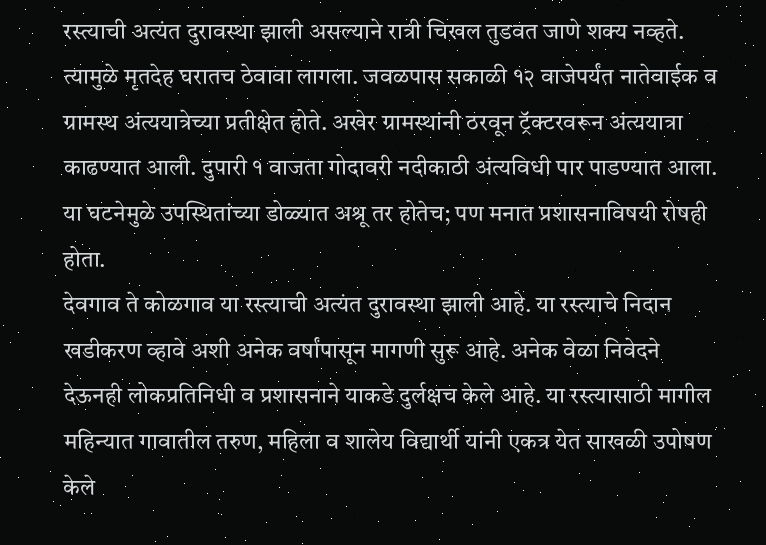रस्त्याची अत्यंत दुरावस्था झाली असल्याने रात्री चिखल तुडवत जाणे शक्य नव्हते. त्यामुळे मृतदेह घरातच ठेवावा लागला. जवळपास सकाळी १२ वाजेपर्यंत नातेवाईक व ग्रामस्थ अंत्ययात्रेच्या प्रतीक्षेत होते. अखेर ग्रामस्थांनी ठरवून ट्रॅक्टरवरून अंत्ययात्रा काढण्यात आली. दुपारी १ वाजता गोदावरी नदीकाठी अंत्यविधी पार पाडण्यात आला. या घटनेमुळे उपस्थितांच्या डोळ्यात अश्रू तर होतेच; पण मनात प्रशासनाविषयी रोषही होता.
देवगाव ते कोळगाव या रस्त्याची अत्यंत दुरावस्था झाली आहे. या रस्त्याचे निदान खडीकरण व्हावे अशी अनेक वर्षांपासून मागणी सुरू आहे. अनेक वेळा निवेदने देऊनही लोकप्रतिनिधी व प्रशासनाने याकडे दुर्लक्षच केले आहे. या रस्त्यासाठी मागील महिन्यात गावातील तरुण, महिला व शालेय विद्यार्थी यांनी एकत्र येत साखळी उपोषण केले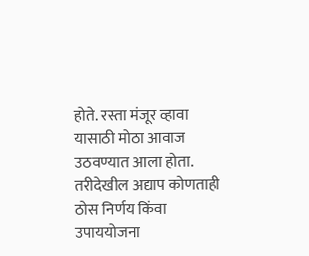होते. रस्ता मंजूर व्हावा यासाठी मोठा आवाज उठवण्यात आला होता. तरीदेखील अद्याप कोणताही ठोस निर्णय किंवा उपाययोजना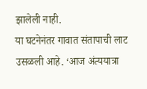झालेली नाही.
या घटनेनंतर गावात संतापाची लाट उसळली आहे. ‘आज अंत्ययात्रा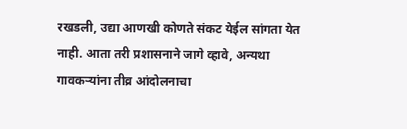रखडली, उद्या आणखी कोणते संकट येईल सांगता येत नाही. आता तरी प्रशासनाने जागे व्हावे, अन्यथा गावकऱ्यांना तीव्र आंदोलनाचा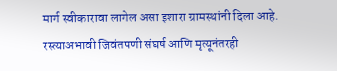मार्ग स्वीकारावा लागेल असा इशारा ग्रामस्थांनी दिला आहे.
रस्त्याअभावी जिवंतपणी संघर्ष आणि मृत्यूनंतरही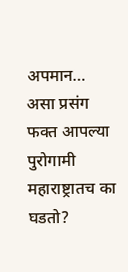अपमान… असा प्रसंग फक्त आपल्या पुरोगामी महाराष्ट्रातच का घडतो?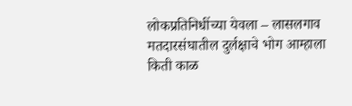लोकप्रतिनिधींच्या येवला – लासलगाव मतदारसंघातील दुर्लक्षाचे भोग आम्हाला किती काळ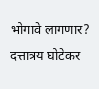भोगावे लागणार?
दत्तात्रय घोटेकर